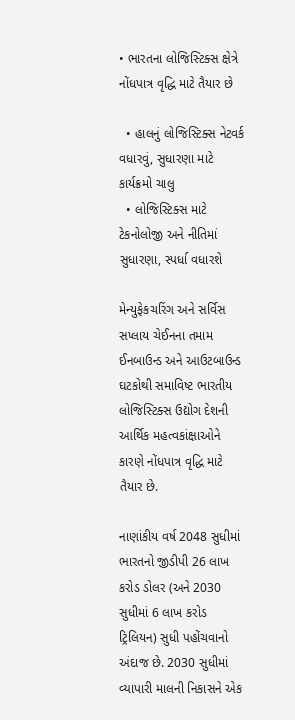• ભારતના લોજિસ્ટિક્સ ક્ષેત્રે નોંધપાત્ર વૃદ્ધિ માટે તૈયાર છે

  • હાલનું લોજિસ્ટિક્સ નેટવર્ક વધારવું, સુધારણા માટે કાર્યક્રમો ચાલુ
  • લોજિસ્ટિક્સ માટે ટેકનોલોજી અને નીતિમાં સુધારણા, સ્પર્ધા વધારશે

મેન્યુફેકચરિંગ અને સર્વિસ સપ્લાય ચેઈનના તમામ ઈનબાઉન્ડ અને આઉટબાઉન્ડ ઘટકોથી સમાવિષ્ટ ભારતીય લોજિસ્ટિક્સ ઉદ્યોગ દેશની આર્થિક મહત્વકાંક્ષાઓને કારણે નોંધપાત્ર વૃદ્ધિ માટે તૈયાર છે.

નાણાંકીય વર્ષ 2048 સુધીમાં ભારતનો જીડીપી 26 લાખ કરોડ ડોલર (અને 2030 સુધીમાં 6 લાખ કરોડ ટ્રિલિયન) સુધી પહોંચવાનો અંદાજ છે. 2030 સુધીમાં વ્યાપારી માલની નિકાસને એક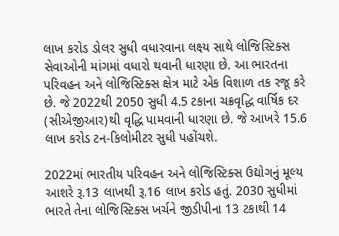લાખ કરોડ ડોલર સુધી વધારવાના લક્ષ્ય સાથે લોજિસ્ટિક્સ સેવાઓની માંગમાં વધારો થવાની ધારણા છે. આ ભારતના પરિવહન અને લોજિસ્ટિક્સ ક્ષેત્ર માટે એક વિશાળ તક રજૂ કરે છે. જે 2022થી 2050 સુધી 4.5 ટકાના ચક્રવૃદ્ધિ વાર્ષિક દર (સીએજીઆર)થી વૃદ્ધિ પામવાની ધારણા છે. જે આખરે 15.6 લાખ કરોડ ટન-કિલોમીટર સુધી પહોંચશે.

2022માં ભારતીય પરિવહન અને લોજિસ્ટિક્સ ઉદ્યોગનું મૂલ્ય આશરે રૂ.13 લાખથી રૂ.16 લાખ કરોડ હતું. 2030 સુધીમાં ભારતે તેના લોજિસ્ટિક્સ ખર્ચને જીડીપીના 13 ટકાથી 14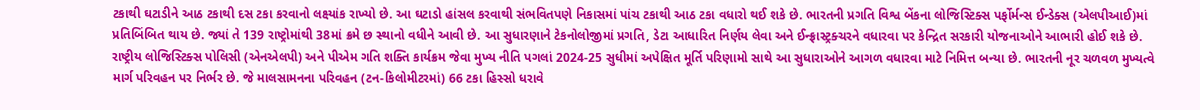ટકાથી ઘટાડીને આઠ ટકાથી દસ ટકા કરવાનો લક્ષ્યાંક રાખ્યો છે. આ ઘટાડો હાંસલ કરવાથી સંભવિતપણે નિકાસમાં પાંચ ટકાથી આઠ ટકા વધારો થઈ શકે છે. ભારતની પ્રગતિ વિશ્વ બેંકના લોજિસ્ટિક્સ પર્ફોર્મન્સ ઈન્ડેક્સ (એલપીઆઈ)માં પ્રતિબિંબિત થાય છે. જ્યાં તે 139 રાષ્ટ્રોમાંથી 38માં ક્રમે છ સ્થાનો વધીને આવી છે. આ સુધારણાને ટેકનોલોજીમાં પ્રગતિ, ડેટા આધારિત નિર્ણય લેવા અને ઈન્ફ્રાસ્ટ્રક્ચરને વધારવા પર કેન્દ્રિત સરકારી યોજનાઓને આભારી હોઈ શકે છે. રાષ્ટ્રીય લોજિસ્ટિક્સ પોલિસી (એનએલપી) અને પીએમ ગતિ શક્તિ કાર્યક્રમ જેવા મુખ્ય નીતિ પગલાં 2024-25 સુધીમાં અપેક્ષિત મૂર્તિ પરિણામો સાથે આ સુધારાઓને આગળ વધારવા માટે નિમિત્ત બન્યા છે. ભારતની નૂર ચળવળ મુખ્યત્વે માર્ગ પરિવહન પર નિર્ભર છે. જે માલસામનના પરિવહન (ટન-કિલોમીટરમાં) 66 ટકા હિસ્સો ધરાવે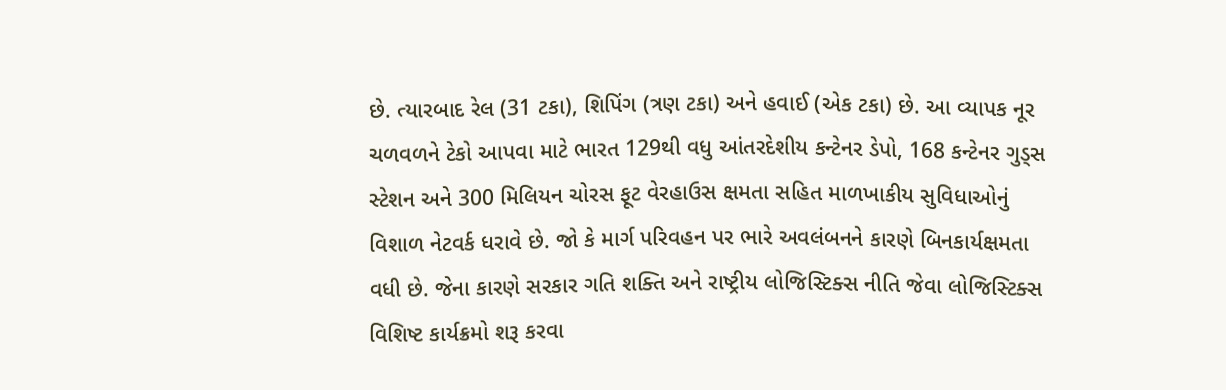છે. ત્યારબાદ રેલ (31 ટકા), શિપિંગ (ત્રણ ટકા) અને હવાઈ (એક ટકા) છે. આ વ્યાપક નૂર ચળવળને ટેકો આપવા માટે ભારત 129થી વધુ આંતરદેશીય કન્ટેનર ડેપો, 168 કન્ટેનર ગુડ્સ સ્ટેશન અને 300 મિલિયન ચોરસ ફૂટ વેરહાઉસ ક્ષમતા સહિત માળખાકીય સુવિધાઓનું વિશાળ નેટવર્ક ધરાવે છે. જો કે માર્ગ પરિવહન પર ભારે અવલંબનને કારણે બિનકાર્યક્ષમતા વધી છે. જેના કારણે સરકાર ગતિ શક્તિ અને રાષ્ટ્રીય લોજિસ્ટિક્સ નીતિ જેવા લોજિસ્ટિક્સ વિશિષ્ટ કાર્યક્રમો શરૂ કરવા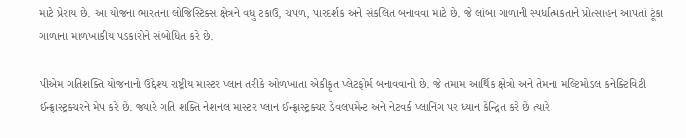માટે પ્રેરાય છે. આ યોજના ભારતના લોજિસ્ટિક્સ ક્ષેત્રને વધુ ટકાઉ, ચપળ, પારદર્શક અને સંકલિત બનાવવા માટે છે. જે લાંબા ગાળાની સ્પર્ધાત્મકતાને પ્રોત્સાહન આપતાં ટૂંકા ગાળાના માળખાકીય પડકારોને સંબોધિત કરે છે.

પીએમ ગતિશક્તિ યોજનાનો ઉદ્દેશ્ય રાષ્ટ્રીય માસ્ટર પ્લાન તરીકે ઓળખાતા એકીકૃત પ્લેટફોર્મ બનાવવાનો છે. જે તમામ આર્થિક ક્ષેત્રો અને તેમના મલ્ટિમોડલ કનેક્ટિવિટી ઈન્ફ્રાસ્ટ્રક્ચરને મેપ કરે છે. જ્યારે ગતિ શક્તિ નેશનલ માસ્ટર પ્લાન ઈન્ફ્રાસ્ટ્રક્ચર ડેવલપમેન્ટ અને નેટવર્ક પ્લાનિંગ પર ધ્યાન કેન્દ્રિત કરે છે ત્યારે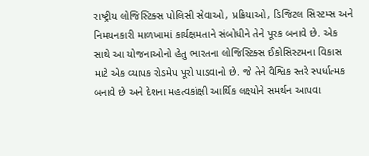રાષ્ટ્રીય લોજિસ્ટિક્સ પોલિસી સેવાઓ, પ્રક્રિયાઓ, ડિજિટલ સિસ્ટમ્સ અને નિમયનકારી માળખામાં કાર્યક્ષમતાને સંબોધીને તેને પૂરક બનાવે છે. એક સાથે આ યોજનાઓનો હેતુ ભારતના લોજિસ્ટિક્સ ઈકોસિસ્ટમના વિકાસ માટે એક વ્યાપક રોડમેપ પૂરો પાડવાનો છે. જે તેને વૈશ્વિક સ્તરે સ્પર્ધાત્મક બનાવે છે અને દેશના મહત્વકાંક્ષી આર્થિક લક્ષ્યોને સમર્થન આપવા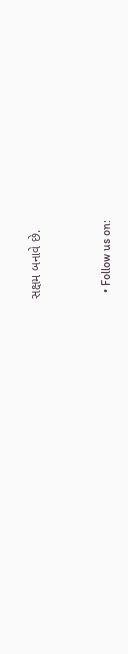સક્ષમ બનાવે છે.


  • Follow us on: